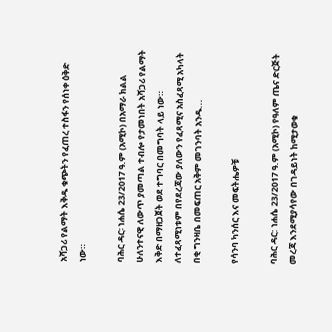አሻጋሪ የልማት እቅዱ ቁጭትን የፈጠረ ተስፋን የሰነቀ ዕቅድ ነው።

ባሕር ዳር፡ ነሐሴ 23/2017 ዓ.ም (አሚኮ) በአማራ ክልል ሁለንተናዊ ለውጥ ያመጣል ተብሎ የታመነበት አሻጋሪ የልማት እቅድ በማዘጋጀት ወደ ተግባር በመግባት ላይ ነው። ለተፈጻሚነቱም በየደረጃው ያለውን የፈጻሚና አስፈጻሚ አካላት በቂ ግንዛቤ በመፍጠር አቅም መገንባት አንዱ...

የሳንባ ካንሰር እና መፍትሔዎቹ

ባሕር ዳር: ነሐሴ 23/2017 ዓ.ም (አሚኮ) የዓለም ጤና ድርጅት መረጃ እንደሚያሳየው በገዳይነት ከሚታወቁ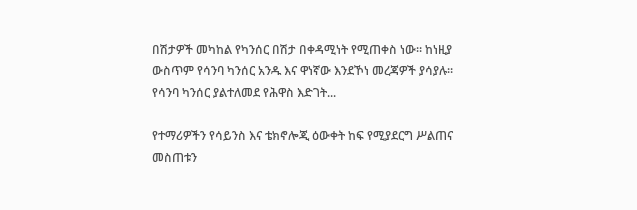በሽታዎች መካከል የካንሰር በሽታ በቀዳሚነት የሚጠቀስ ነው። ከነዚያ ውስጥም የሳንባ ካንሰር አንዱ እና ዋነኛው እንደኾነ መረጃዎች ያሳያሉ። የሳንባ ካንሰር ያልተለመደ የሕዋስ እድገት...

የተማሪዎችን የሳይንስ እና ቴክኖሎጂ ዕውቀት ከፍ የሚያደርግ ሥልጠና መስጠቱን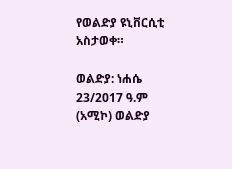የወልድያ ዩኒቨርሲቲ አስታወቀ።

ወልድያ: ነሐሴ 23/2017 ዓ.ም (አሚኮ) ወልድያ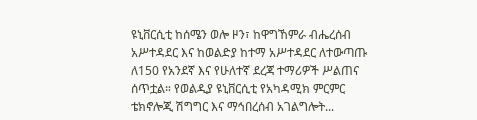ዩኒቨርሲቲ ከሰሜን ወሎ ዞን፣ ከዋግኸምራ ብሔረሰብ አሥተዳደር እና ከወልድያ ከተማ አሥተዳደር ለተውጣጡ ለ150 የአንደኛ እና የሁለተኛ ደረጃ ተማሪዎች ሥልጠና ሰጥቷል። የወልዲያ ዩኒቨርሲቲ የአካዳሚክ ምርምር ቴክኖሎጂ ሽግግር እና ማኅበረሰብ አገልግሎት...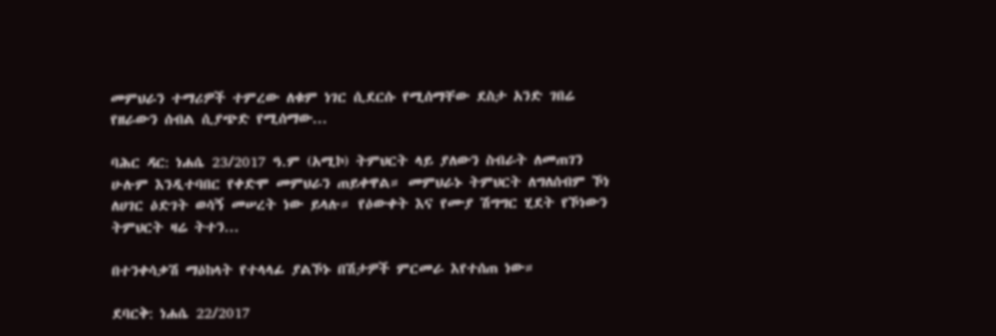መምህራን ተማሪዎች ተምረው ለቁም ነገር ሲደርሱ የሚሰማቸው ደስታ አንድ ገበሬ የዘራውን ሰብል ሲያጭድ የሚሰማው...

ባሕር ዳር: ነሐሴ 23/2017 ዓ.ም (አሚኮ) ትምህርት ላይ ያለውን ስብራት ለመጠገን ሁሉም እንዲተባበር የቀድሞ መምህራን ጠይቀዋል። መምህራኑ ትምህርት ለግለሰብም ኾነ ለሀገር ዕድገት ወሳኝ መሠረት ነው ይላሉ። የዕውቀት እና የሙያ ሽግግር ሂደት የኾነውን ትምህርት ዛሬ ትተን...

በተንቀሳቃሽ ማዕከላት የተላላፊ ያልኾኑ በሽታዎች ምርመራ እየተሰጠ ነው።

ደባርቅ: ነሐሴ 22/2017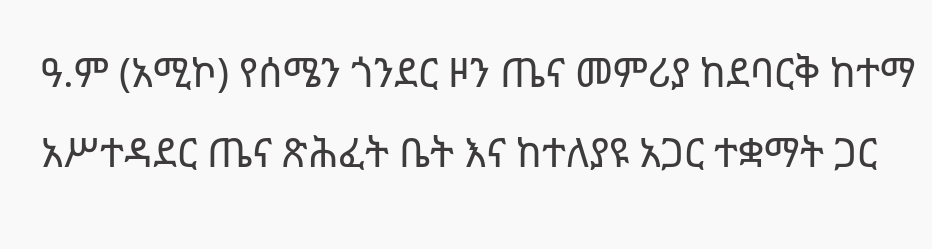ዓ.ም (አሚኮ) የሰሜን ጎንደር ዞን ጤና መምሪያ ከደባርቅ ከተማ አሥተዳደር ጤና ጽሕፈት ቤት እና ከተለያዩ አጋር ተቋማት ጋር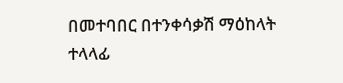በመተባበር በተንቀሳቃሽ ማዕከላት ተላላፊ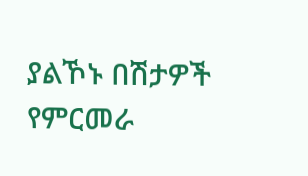ያልኾኑ በሽታዎች የምርመራ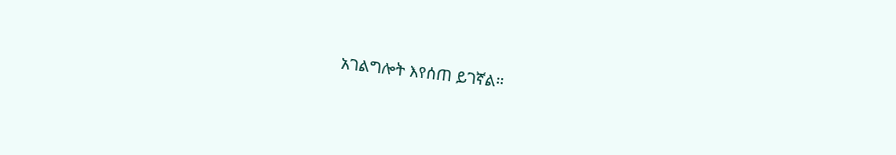አገልግሎት እየሰጠ ይገኛል።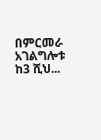በምርመራ አገልግሎቱ ከ3 ሺህ...